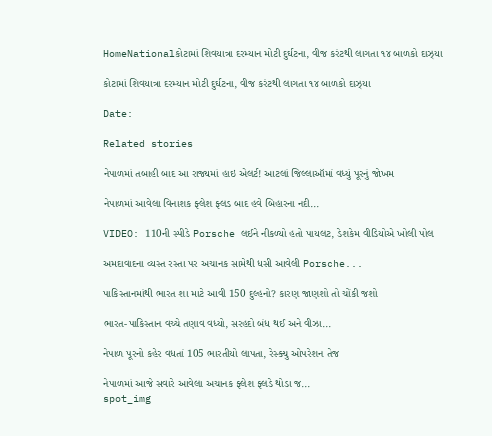HomeNationalકોટામાં શિવયાત્રા દરમ્યાન મોટી દુર્ઘટના, વીજ કરંટથી લાગતા ૧૪ બાળકો દાઝ્યા

કોટામાં શિવયાત્રા દરમ્યાન મોટી દુર્ઘટના, વીજ કરંટથી લાગતા ૧૪ બાળકો દાઝ્યા

Date:

Related stories

નેપાળમાં તબાહી બાદ આ રાજ્યમાં હાઇ એલર્ટ! આટલાં જિલ્લાઑમાં વધ્યું પૂરનું જોખમ

નેપાળમાં આવેલા વિનાશક ફ્લેશ ફ્લડ બાદ હવે બિહારના નદી...

VIDEO: 110ની સ્પીડે Porsche લઈને નીકળ્યો હતો પાયલટ, ડેશકેમ વીડિયોએ ખોલી પોલ

અમદાવાદના વ્યસ્ત રસ્તા પર અચાનક સામેથી ધસી આવેલી Porsche...

પાકિસ્તાનમાંથી ભારત શા માટે આવી 150 દુલ્હનો? કારણ જાણશો તો ચોંકી જશો

ભારત-પાકિસ્તાન વચ્ચે તણાવ વધ્યો, સરહદો બંધ થઈ અને વીઝા...

નેપાળ પૂરનો કહેર વધતાં 105 ભારતીયો લાપતા, રેસ્ક્યુ ઓપરેશન તેજ

નેપાળમાં આજે સવારે આવેલા અચાનક ફ્લેશ ફ્લડે થોડા જ...
spot_img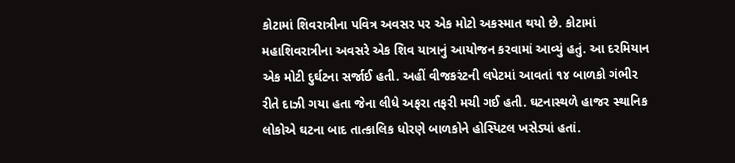કોટામાં શિવરાત્રીના પવિત્ર અવસર પર એક મોટો અકસ્માત થયો છે. કોટામાં મહાશિવરાત્રીના અવસરે એક શિવ યાત્રાનું આયોજન કરવામાં આવ્યું હતું. આ દરમિયાન એક મોટી દુર્ઘટના સર્જાઈ હતી. અહીં વીજકરંટની લપેટમાં આવતાં ૧૪ બાળકો ગંભીર રીતે દાઝી ગયા હતા જેના લીધે અફરા તફરી મચી ગઈ હતી. ઘટનાસ્થળે હાજર સ્થાનિક લોકોએ ઘટના બાદ તાત્કાલિક ધોરણે બાળકોને હોસ્પિટલ ખસેડ્યાં હતાં.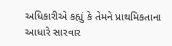અધિકારીએ કહ્યું કે તેમને પ્રાથમિકતાના આધારે સારવાર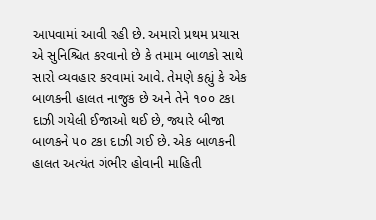આપવામાં આવી રહી છે. અમારો પ્રથમ પ્રયાસ એ સુનિશ્ચિત કરવાનો છે કે તમામ બાળકો સાથે સારો વ્યવહાર કરવામાં આવે. તેમણે કહ્યું કે એક બાળકની હાલત નાજુક છે અને તેને ૧૦૦ ટકા દાઝી ગયેલી ઈજાઓ થઈ છે, જ્યારે બીજા બાળકને ૫૦ ટકા દાઝી ગઈ છે. એક બાળકની હાલત અત્યંત ગંભીર હોવાની માહિતી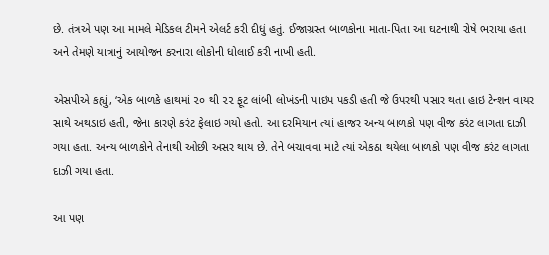છે. તંત્રએ પણ આ મામલે મેડિકલ ટીમને એલર્ટ કરી દીધું હતું. ઈજાગ્રસ્ત બાળકોના માતા-પિતા આ ઘટનાથી રોષે ભરાયા હતા અને તેમણે યાત્રાનું આયોજન કરનારા લોકોની ધોલાઈ કરી નાખી હતી.

એસપીએ કહ્યું, ‘એક બાળકે હાથમાં ૨૦ થી ૨૨ ફૂટ લાંબી લોખંડની પાઇપ પકડી હતી જે ઉપરથી પસાર થતા હાઇ ટેન્શન વાયર સાથે અથડાઇ હતી, જેના કારણે કરંટ ફેલાઇ ગયો હતો. આ દરમિયાન ત્યાં હાજર અન્ય બાળકો પણ વીજ કરંટ લાગતા દાઝી ગયા હતા. અન્ય બાળકોને તેનાથી ઓછી અસર થાય છે. તેને બચાવવા માટે ત્યાં એકઠા થયેલા બાળકો પણ વીજ કરંટ લાગતા દાઝી ગયા હતા.

આ પણ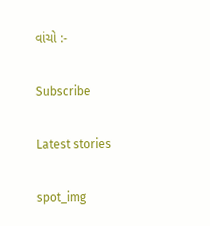વાંચો :-

Subscribe

Latest stories

spot_img